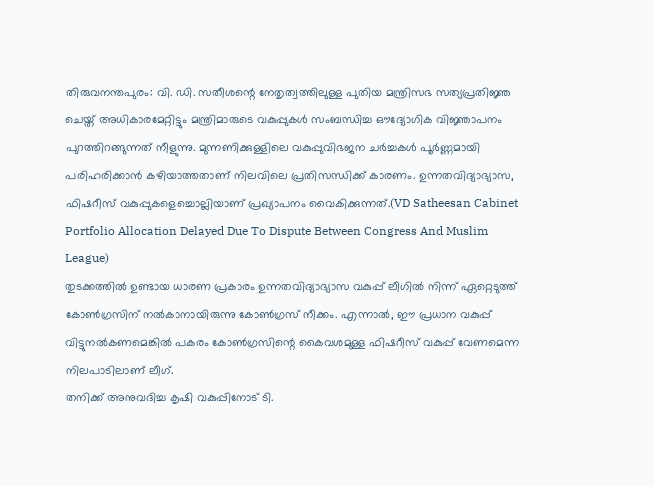തിരുവനന്തപുരം: വി. ഡി. സതീശന്റെ നേതൃത്വത്തിലുള്ള പുതിയ മന്ത്രിസഭ സത്യപ്രതിജ്ഞ ചെയ്ത് അധികാരമേറ്റിട്ടും മന്ത്രിമാരുടെ വകുപ്പുകൾ സംബന്ധിച്ച ഔദ്യോഗിക വിജ്ഞാപനം പുറത്തിറങ്ങുന്നത് നീളുന്നു. മുന്നണിക്കുള്ളിലെ വകുപ്പുവിഭജന ചർച്ചകൾ പൂർണ്ണമായി പരിഹരിക്കാൻ കഴിയാത്തതാണ് നിലവിലെ പ്രതിസന്ധിക്ക് കാരണം. ഉന്നതവിദ്യാഭ്യാസ, ഫിഷറീസ് വകുപ്പുകളെച്ചൊല്ലിയാണ് പ്രഖ്യാപനം വൈകിക്കുന്നത്.(VD Satheesan Cabinet Portfolio Allocation Delayed Due To Dispute Between Congress And Muslim League)
തുടക്കത്തിൽ ഉണ്ടായ ധാരണ പ്രകാരം ഉന്നതവിദ്യാഭ്യാസ വകുപ്പ് ലീഗിൽ നിന്ന് ഏറ്റെടുത്ത് കോൺഗ്രസിന് നൽകാനായിരുന്നു കോൺഗ്രസ് നീക്കം. എന്നാൽ, ഈ പ്രധാന വകുപ്പ് വിട്ടുനൽകണമെങ്കിൽ പകരം കോൺഗ്രസിന്റെ കൈവശമുള്ള ഫിഷറീസ് വകുപ്പ് വേണമെന്ന നിലപാടിലാണ് ലീഗ്.
തനിക്ക് അനുവദിച്ച കൃഷി വകുപ്പിനോട് ടി.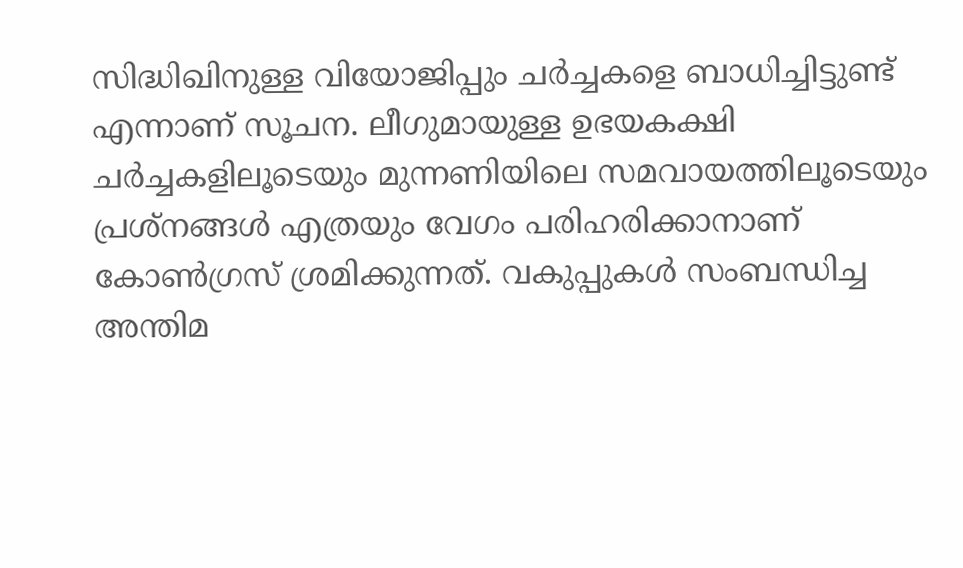സിദ്ധിഖിനുള്ള വിയോജിപ്പും ചർച്ചകളെ ബാധിച്ചിട്ടുണ്ട് എന്നാണ് സൂചന. ലീഗുമായുള്ള ഉഭയകക്ഷി ചർച്ചകളിലൂടെയും മുന്നണിയിലെ സമവായത്തിലൂടെയും പ്രശ്നങ്ങൾ എത്രയും വേഗം പരിഹരിക്കാനാണ് കോൺഗ്രസ് ശ്രമിക്കുന്നത്. വകുപ്പുകൾ സംബന്ധിച്ച അന്തിമ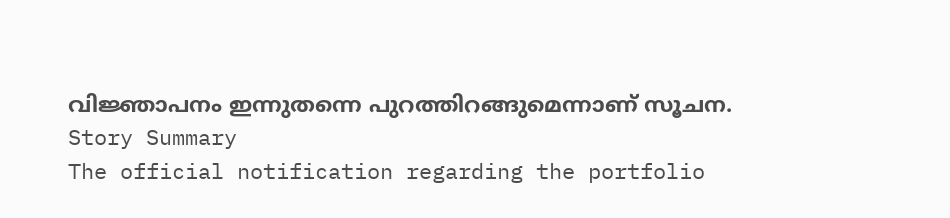വിജ്ഞാപനം ഇന്നുതന്നെ പുറത്തിറങ്ങുമെന്നാണ് സൂചന.
Story Summary
The official notification regarding the portfolio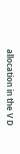allocation in the V D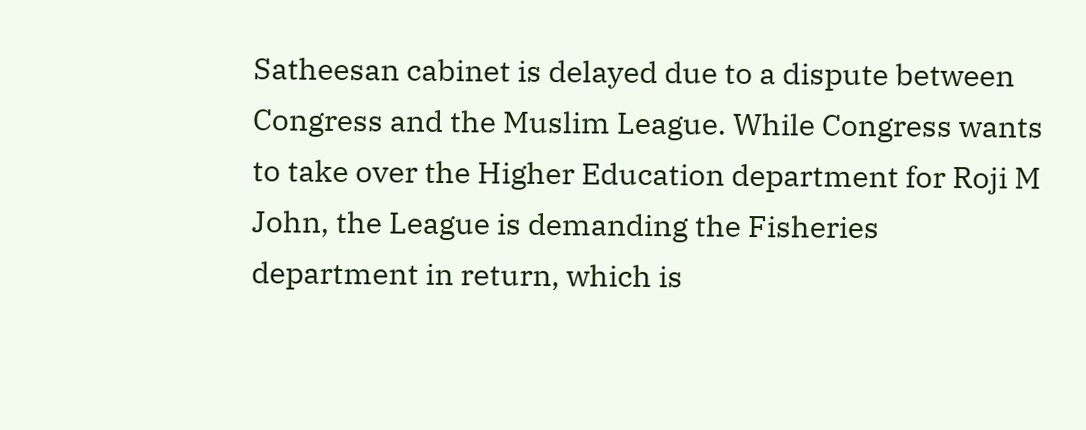Satheesan cabinet is delayed due to a dispute between Congress and the Muslim League. While Congress wants to take over the Higher Education department for Roji M John, the League is demanding the Fisheries department in return, which is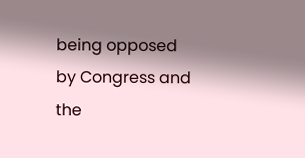being opposed by Congress and the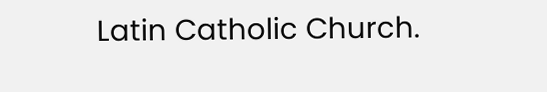Latin Catholic Church.